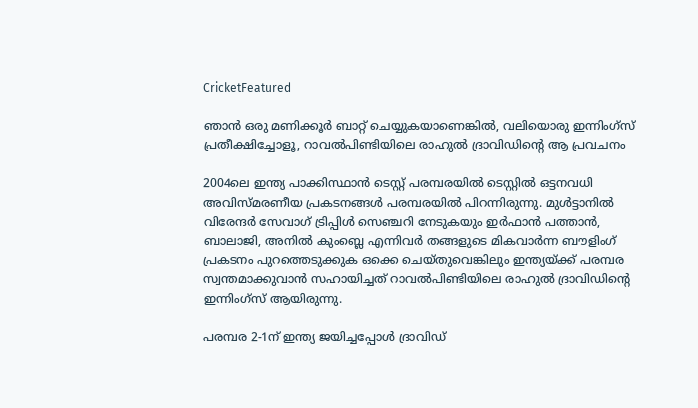CricketFeatured

ഞാന്‍ ഒരു മണിക്കൂര്‍ ബാറ്റ് ചെയ്യുകയാണെങ്കില്‍, വലിയൊരു ഇന്നിംഗ്സ് പ്രതീക്ഷിച്ചോളൂ, റാവല്‍പിണ്ടിയിലെ രാഹുല്‍ ദ്രാവിഡിന്റെ ആ പ്രവചനം

2004ലെ ഇന്ത്യ പാക്കിസ്ഥാന്‍ ടെസ്റ്റ് പരമ്പരയില്‍ ടെസ്റ്റില്‍ ഒട്ടനവധി അവിസ്മരണീയ പ്രകടനങ്ങള്‍ പരമ്പരയില്‍ പിറന്നിരുന്നു. മുള്‍ട്ടാനില്‍ വിരേന്ദര്‍ സേവാഗ് ട്രിപ്പിള്‍ സെഞ്ചറി നേടുകയും ഇര്‍ഫാന്‍ പത്താന്‍, ബാലാജി, അനില്‍ കുംബ്ലെ എന്നിവര്‍ തങ്ങളുടെ മികവാര്‍ന്ന ബൗളിംഗ് പ്രകടനം പുറത്തെടുക്കുക ഒക്കെ ചെയ്തുവെങ്കിലും ഇന്ത്യയ്ക്ക് പരമ്പര സ്വന്തമാക്കുവാന്‍ സഹായിച്ചത് റാവല്‍പിണ്ടിയിലെ രാഹുല്‍ ദ്രാവിഡിന്റെ ഇന്നിംഗ്സ് ആയിരുന്നു.

പരമ്പര 2-1ന് ഇന്ത്യ ജയിച്ചപ്പോള്‍ ദ്രാവിഡ്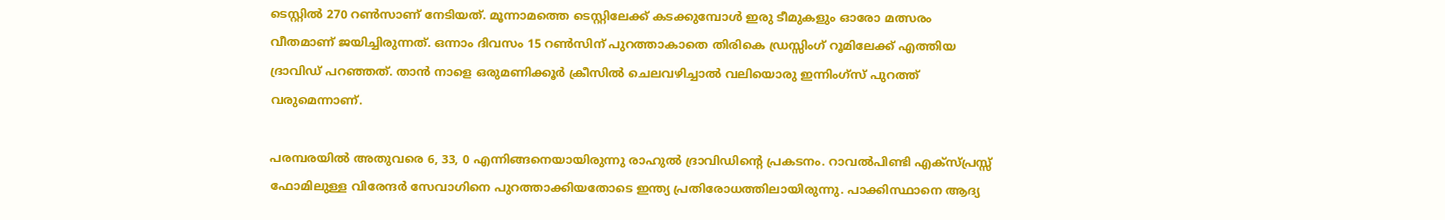ടെസ്റ്റില്‍ 270 റണ്‍സാണ് നേടിയത്. മൂന്നാമത്തെ ടെസ്റ്റിലേക്ക് കടക്കുമ്പോള്‍ ഇരു ടീമുകളും ഓരോ മത്സരം വീതമാണ് ജയിച്ചിരുന്നത്. ഒന്നാം ദിവസം 15 റണ്‍സിന് പുറത്താകാതെ തിരികെ ഡ്രസ്സിംഗ് റൂമിലേക്ക് എത്തിയ ദ്രാവിഡ് പറഞ്ഞത്. താന്‍ നാളെ ഒരുമണിക്കൂര്‍ ക്രീസില്‍ ചെലവഴിച്ചാല്‍ വലിയൊരു ഇന്നിംഗ്സ് പുറത്ത് വരുമെന്നാണ്.

പരമ്പരയില്‍ അതുവരെ 6, 33, 0 എന്നിങ്ങനെയായിരുന്നു രാഹുല്‍ ദ്രാവിഡിന്റെ പ്രകടനം. റാവല്‍പിണ്ടി എക്സ്പ്രസ്സ് ഫോമിലുള്ള വിരേന്ദര്‍ സേവാഗിനെ പുറത്താക്കിയതോടെ ഇന്ത്യ പ്രതിരോധത്തിലായിരുന്നു. പാക്കിസ്ഥാനെ ആദ്യ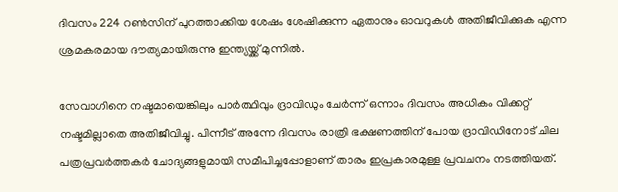ദിവസം 224 റണ്‍സിന് പുറത്താക്കിയ ശേഷം ശേഷിക്കുന്ന ഏതാനും ഓവറുകള്‍ അതിജീവിക്കുക എന്ന ശ്രമകരമായ ദൗത്യമായിരുന്നു ഇന്ത്യയ്ക്ക് മുന്നില്‍.

സേവാഗിനെ നഷ്ടമായെങ്കിലും പാര്‍ത്ഥിവും ദ്രാവിഡും ചേര്‍ന്ന് ഒന്നാം ദിവസം അധികം വിക്കറ്റ് നഷ്ടമില്ലാതെ അതിജീവിച്ചു. പിന്നീട് അന്നേ ദിവസം രാത്രി ഭക്ഷണത്തിന് പോയ ദ്രാവിഡിനോട് ചില പത്രപ്രവര്‍ത്തകര്‍ ചോദ്യങ്ങളുമായി സമീപിച്ചപ്പോളാണ് താരം ഇപ്രകാരമുള്ള പ്രവചനം നടത്തിയത്.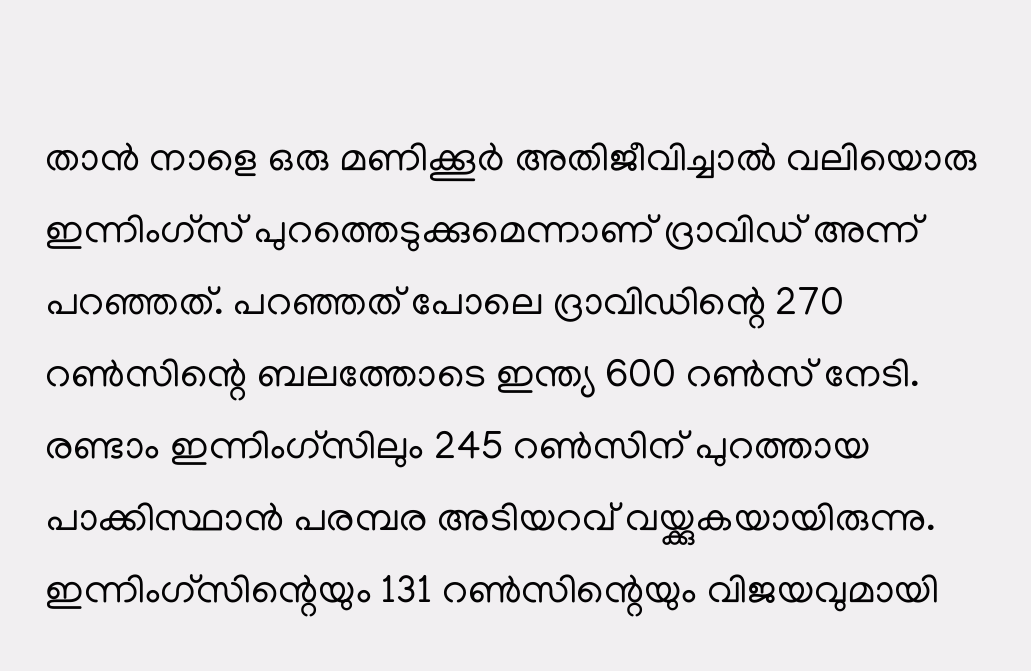താന്‍ നാളെ ഒരു മണിക്കൂര്‍ അതിജീവിച്ചാല്‍ വലിയൊരു ഇന്നിംഗ്സ് പുറത്തെടുക്കുമെന്നാണ് ദ്രാവിഡ് അന്ന് പറഞ്ഞത്. പറഞ്ഞത് പോലെ ദ്രാവിഡിന്റെ 270 റണ്‍സിന്റെ ബലത്തോടെ ഇന്ത്യ 600 റണ്‍സ് നേടി. രണ്ടാം ഇന്നിംഗ്സിലും 245 റണ്‍സിന് പുറത്തായ പാക്കിസ്ഥാന്‍ പരമ്പര അടിയറവ് വയ്ക്കുകയായിരുന്നു. ഇന്നിംഗ്സിന്റെയും 131 റണ്‍സിന്റെയും വിജയവുമായി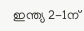ഇന്ത്യ 2-1ന്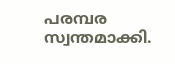പരമ്പര സ്വന്തമാക്കി.